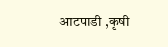आटपाडी ,कृषी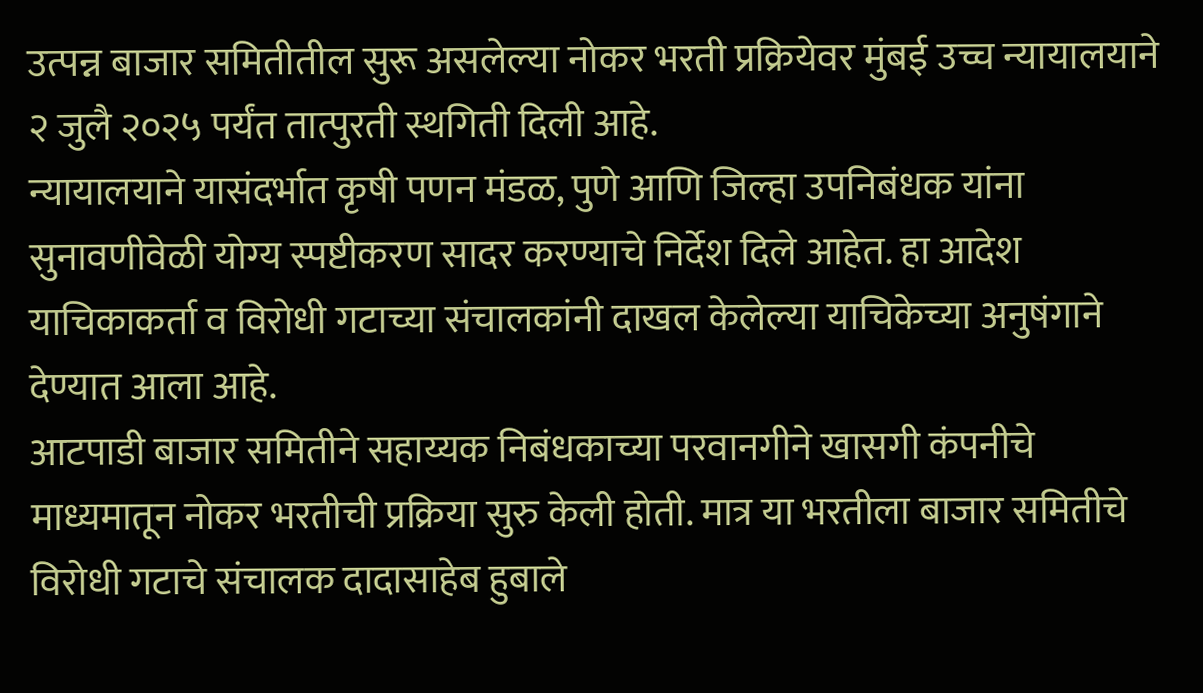उत्पन्न बाजार समितीतील सुरू असलेल्या नोकर भरती प्रक्रियेवर मुंबई उच्च न्यायालयाने २ जुलै २०२५ पर्यंत तात्पुरती स्थगिती दिली आहे.
न्यायालयाने यासंदर्भात कृषी पणन मंडळ, पुणे आणि जिल्हा उपनिबंधक यांना सुनावणीवेळी योग्य स्पष्टीकरण सादर करण्याचे निर्देश दिले आहेत. हा आदेश याचिकाकर्ता व विरोधी गटाच्या संचालकांनी दाखल केलेल्या याचिकेच्या अनुषंगाने देण्यात आला आहे.
आटपाडी बाजार समितीने सहाय्यक निबंधकाच्या परवानगीने खासगी कंपनीचे माध्यमातून नोकर भरतीची प्रक्रिया सुरु केली होती. मात्र या भरतीला बाजार समितीचे विरोधी गटाचे संचालक दादासाहेब हुबाले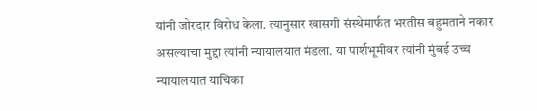यांनी जोरदार विरोध केला. त्यानुसार खासगी संस्थेमार्फत भरतीस बहुमताने नकार असल्याचा मुद्दा त्यांनी न्यायालयात मंडला. या पार्शभूमीवर त्यांनी मुंबई उच्च न्यायालयात याचिका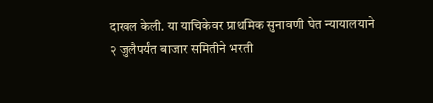दाखल केली. या याचिकेवर प्राथमिक सुनावणी घेत न्यायालयाने २ जुलैपर्यंत बाजार समितीने भरती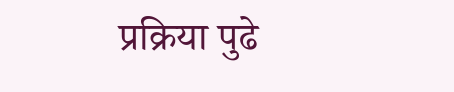प्रक्रिया पुढे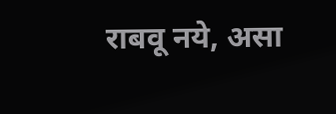राबवू नये, असा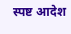स्पष्ट आदेश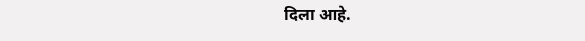दिला आहे.